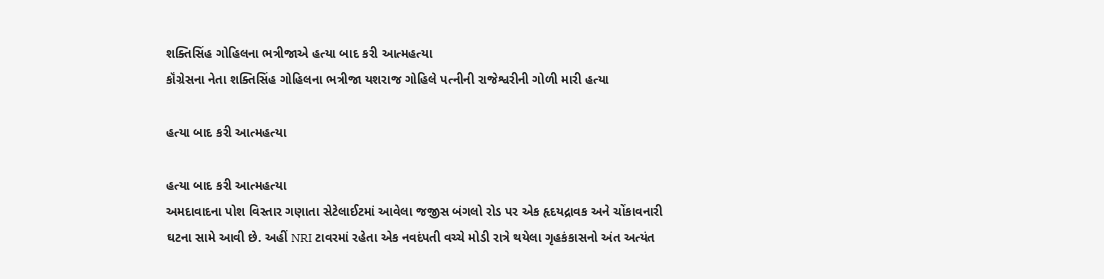શક્તિસિંહ ગોહિલના ભત્રીજાએ હત્યા બાદ કરી આત્મહત્યા
કૉંગ્રેસના નેતા શક્તિસિંહ ગોહિલના ભત્રીજા યશરાજ ગોહિલે પત્નીની રાજેશ્વરીની ગોળી મારી હત્યા

હત્યા બાદ કરી આત્મહત્યા

હત્યા બાદ કરી આત્મહત્યા
અમદાવાદના પોશ વિસ્તાર ગણાતા સેટેલાઈટમાં આવેલા જજીસ બંગલો રોડ પર એક હૃદયદ્રાવક અને ચોંકાવનારી ઘટના સામે આવી છે. અહીં NRI ટાવરમાં રહેતા એક નવદંપતી વચ્ચે મોડી રાત્રે થયેલા ગૃહકંકાસનો અંત અત્યંત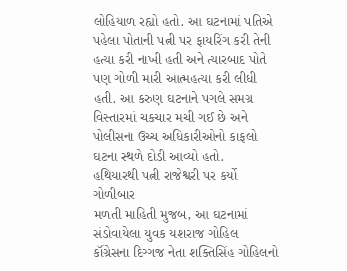લોહિયાળ રહ્યો હતો. આ ઘટનામાં પતિએ પહેલા પોતાની પત્ની પર ફાયરિંગ કરી તેની હત્યા કરી નાખી હતી અને ત્યારબાદ પોતે પણ ગોળી મારી આત્મહત્યા કરી લીધી હતી. આ કરુણ ઘટનાને પગલે સમગ્ર વિસ્તારમાં ચકચાર મચી ગઈ છે અને પોલીસના ઉચ્ચ અધિકારીઓનો કાફલો ઘટના સ્થળે દોડી આવ્યો હતો.
હથિયારથી પત્ની રાજેશ્વરી પર કર્યો ગોળીબાર
મળતી માહિતી મુજબ, આ ઘટનામાં સંડોવાયેલા યુવક યશરાજ ગોહિલ કૉંગ્રેસના દિગ્ગજ નેતા શક્તિસિંહ ગોહિલનો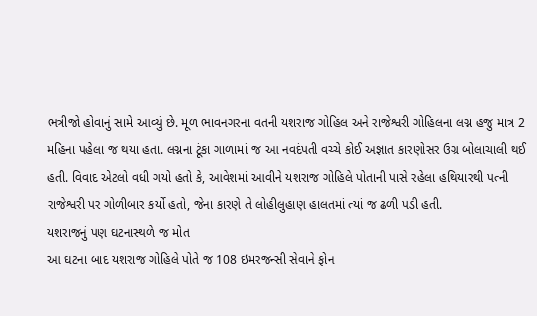ભત્રીજો હોવાનું સામે આવ્યું છે. મૂળ ભાવનગરના વતની યશરાજ ગોહિલ અને રાજેશ્વરી ગોહિલના લગ્ન હજુ માત્ર 2 મહિના પહેલા જ થયા હતા. લગ્નના ટૂંકા ગાળામાં જ આ નવદંપતી વચ્ચે કોઈ અજ્ઞાત કારણોસર ઉગ્ર બોલાચાલી થઈ હતી. વિવાદ એટલો વધી ગયો હતો કે, આવેશમાં આવીને યશરાજ ગોહિલે પોતાની પાસે રહેલા હથિયારથી પત્ની રાજેશ્વરી પર ગોળીબાર કર્યો હતો, જેના કારણે તે લોહીલુહાણ હાલતમાં ત્યાં જ ઢળી પડી હતી.
યશરાજનું પણ ઘટનાસ્થળે જ મોત
આ ઘટના બાદ યશરાજ ગોહિલે પોતે જ 108 ઇમરજન્સી સેવાને ફોન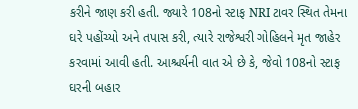કરીને જાણ કરી હતી. જ્યારે 108નો સ્ટાફ NRI ટાવર સ્થિત તેમના ઘરે પહોંચ્યો અને તપાસ કરી, ત્યારે રાજેશ્વરી ગોહિલને મૃત જાહેર કરવામાં આવી હતી. આશ્ચર્યની વાત એ છે કે, જેવો 108નો સ્ટાફ ઘરની બહાર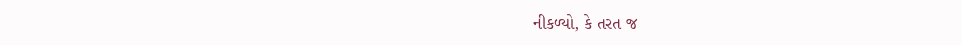નીકળ્યો, કે તરત જ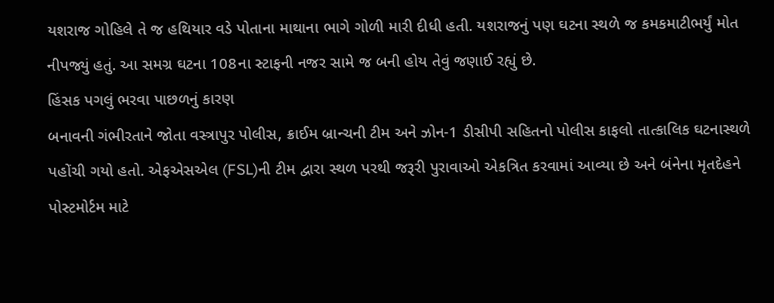યશરાજ ગોહિલે તે જ હથિયાર વડે પોતાના માથાના ભાગે ગોળી મારી દીધી હતી. યશરાજનું પણ ઘટના સ્થળે જ કમકમાટીભર્યું મોત નીપજ્યું હતું. આ સમગ્ર ઘટના 108ના સ્ટાફની નજર સામે જ બની હોય તેવું જણાઈ રહ્યું છે.
હિંસક પગલું ભરવા પાછળનું કારણ
બનાવની ગંભીરતાને જોતા વસ્ત્રાપુર પોલીસ, ક્રાઈમ બ્રાન્ચની ટીમ અને ઝોન-1 ડીસીપી સહિતનો પોલીસ કાફલો તાત્કાલિક ઘટનાસ્થળે પહોંચી ગયો હતો. એફએસએલ (FSL)ની ટીમ દ્વારા સ્થળ પરથી જરૂરી પુરાવાઓ એકત્રિત કરવામાં આવ્યા છે અને બંનેના મૃતદેહને પોસ્ટમોર્ટમ માટે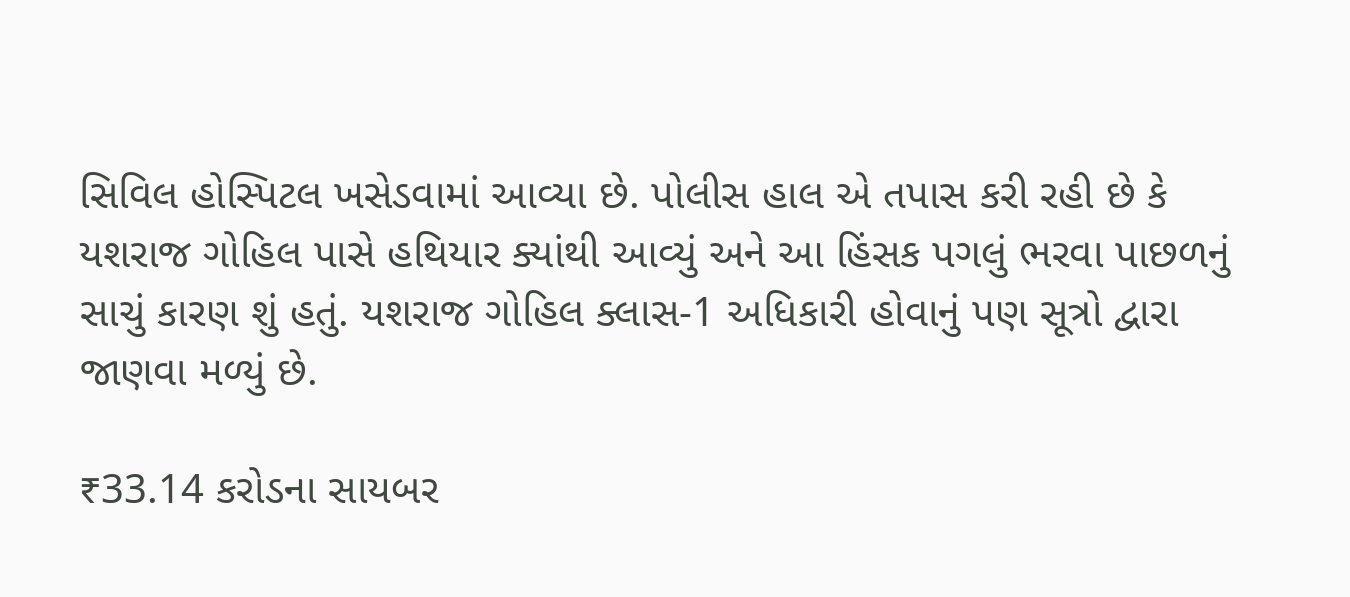સિવિલ હોસ્પિટલ ખસેડવામાં આવ્યા છે. પોલીસ હાલ એ તપાસ કરી રહી છે કે યશરાજ ગોહિલ પાસે હથિયાર ક્યાંથી આવ્યું અને આ હિંસક પગલું ભરવા પાછળનું સાચું કારણ શું હતું. યશરાજ ગોહિલ ક્લાસ-1 અધિકારી હોવાનું પણ સૂત્રો દ્વારા જાણવા મળ્યું છે.

₹33.14 કરોડના સાયબર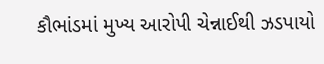કૌભાંડમાં મુખ્ય આરોપી ચેન્નાઈથી ઝડપાયો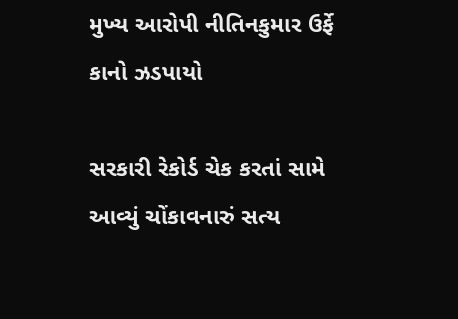મુખ્ય આરોપી નીતિનકુમાર ઉર્ફે કાનો ઝડપાયો

સરકારી રેકોર્ડ ચેક કરતાં સામે આવ્યું ચોંકાવનારું સત્ય